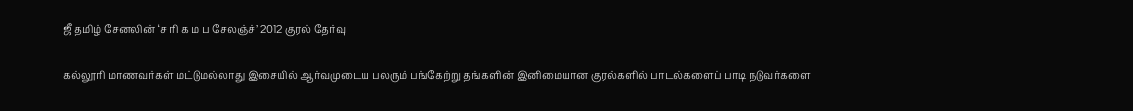ஜீ தமிழ் சேனலின் ‘ச ரி க ம ப சேலஞ்ச்’ 2012 குரல் தேர்வு

கல்லூரி மாணவர்கள் மட்டுமல்லாது இசையில் ஆர்வமுடைய பலரும் பங்கேற்று தங்களின் இனிமையான குரல்களில் பாடல்களைப் பாடி நடுவர்களை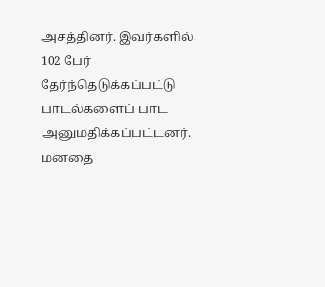அசத்தினர். இவர்களில் 102 பேர் தேர்ந்தெடுக்கப்பட்டு பாடல்களைப் பாட அனுமதிக்கப்பட்டனர். மனதை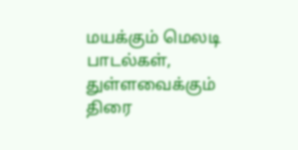மயக்கும் மெலடி பாடல்கள், துள்ளவைக்கும் திரை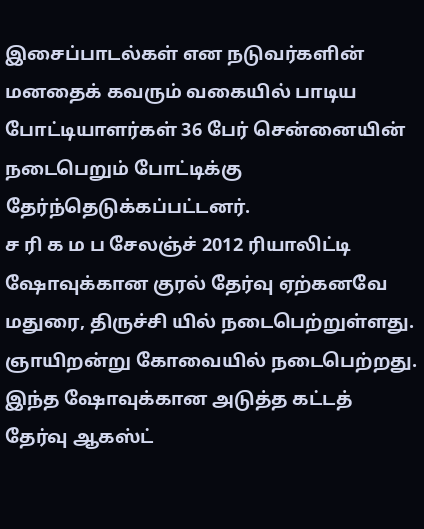இசைப்பாடல்கள் என நடுவர்களின் மனதைக் கவரும் வகையில் பாடிய போட்டியாளர்கள் 36 பேர் சென்னையின் நடைபெறும் போட்டிக்கு தேர்ந்தெடுக்கப்பட்டனர்.
ச ரி க ம ப சேலஞ்ச் 2012 ரியாலிட்டி ஷோவுக்கான குரல் தேர்வு ஏற்கனவே மதுரை, திருச்சி யில் நடைபெற்றுள்ளது. ஞாயிறன்று கோவையில் நடைபெற்றது. இந்த ஷோவுக்கான அடுத்த கட்டத் தேர்வு ஆகஸ்ட்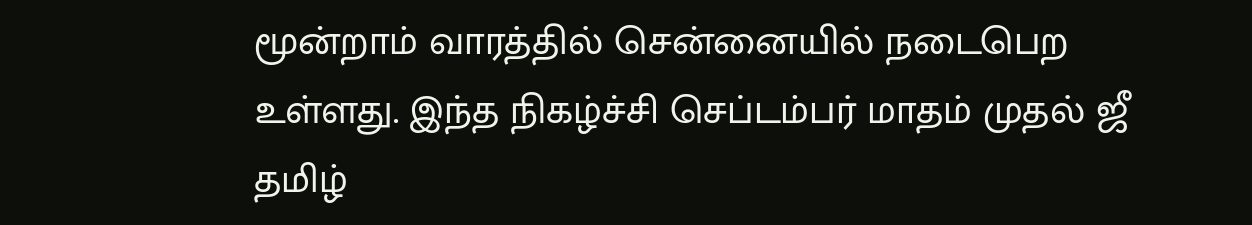மூன்றாம் வாரத்தில் சென்னையில் நடைபெற உள்ளது. இந்த நிகழ்ச்சி செப்டம்பர் மாதம் முதல் ஜீ தமிழ்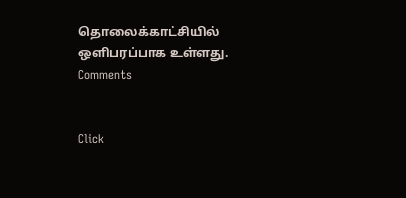தொலைக்காட்சியில் ஒளிபரப்பாக உள்ளது.
Comments


Click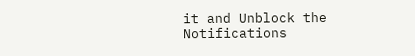it and Unblock the Notifications